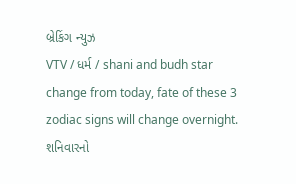બ્રેકિંગ ન્યુઝ
VTV / ધર્મ / shani and budh star change from today, fate of these 3 zodiac signs will change overnight.
શનિવારનો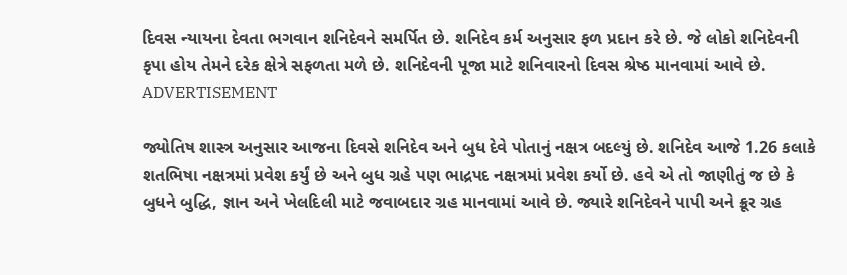દિવસ ન્યાયના દેવતા ભગવાન શનિદેવને સમર્પિત છે. શનિદેવ કર્મ અનુસાર ફળ પ્રદાન કરે છે. જે લોકો શનિદેવની કૃપા હોય તેમને દરેક ક્ષેત્રે સફળતા મળે છે. શનિદેવની પૂજા માટે શનિવારનો દિવસ શ્રેષ્ઠ માનવામાં આવે છે.
ADVERTISEMENT

જ્યોતિષ શાસ્ત્ર અનુસાર આજના દિવસે શનિદેવ અને બુધ દેવે પોતાનું નક્ષત્ર બદલ્યું છે. શનિદેવ આજે 1.26 કલાકે શતભિષા નક્ષત્રમાં પ્રવેશ કર્યું છે અને બુધ ગ્રહે પણ ભાદ્રપદ નક્ષત્રમાં પ્રવેશ કર્યો છે. હવે એ તો જાણીતું જ છે કે બુધને બુદ્ધિ, જ્ઞાન અને ખેલદિલી માટે જવાબદાર ગ્રહ માનવામાં આવે છે. જ્યારે શનિદેવને પાપી અને ક્રૂર ગ્રહ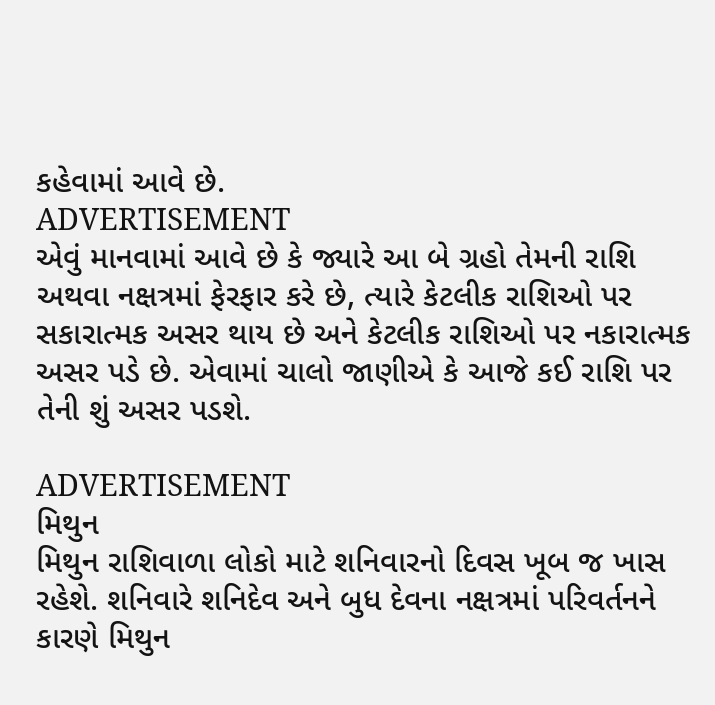કહેવામાં આવે છે.
ADVERTISEMENT
એવું માનવામાં આવે છે કે જ્યારે આ બે ગ્રહો તેમની રાશિ અથવા નક્ષત્રમાં ફેરફાર કરે છે, ત્યારે કેટલીક રાશિઓ પર સકારાત્મક અસર થાય છે અને કેટલીક રાશિઓ પર નકારાત્મક અસર પડે છે. એવામાં ચાલો જાણીએ કે આજે કઈ રાશિ પર તેની શું અસર પડશે.

ADVERTISEMENT
મિથુન
મિથુન રાશિવાળા લોકો માટે શનિવારનો દિવસ ખૂબ જ ખાસ રહેશે. શનિવારે શનિદેવ અને બુધ દેવના નક્ષત્રમાં પરિવર્તનને કારણે મિથુન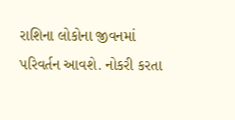રાશિના લોકોના જીવનમાં પરિવર્તન આવશે. નોકરી કરતા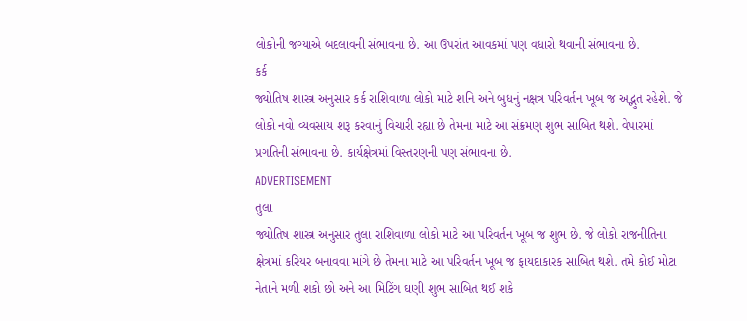લોકોની જગ્યાએ બદલાવની સંભાવના છે. આ ઉપરાંત આવકમાં પણ વધારો થવાની સંભાવના છે.
કર્ક
જ્યોતિષ શાસ્ત્ર અનુસાર કર્ક રાશિવાળા લોકો માટે શનિ અને બુધનું નક્ષત્ર પરિવર્તન ખૂબ જ અદ્ભુત રહેશે. જે લોકો નવો વ્યવસાય શરૂ કરવાનું વિચારી રહ્યા છે તેમના માટે આ સંક્રમણ શુભ સાબિત થશે. વેપારમાં પ્રગતિની સંભાવના છે. કાર્યક્ષેત્રમાં વિસ્તરણની પણ સંભાવના છે.
ADVERTISEMENT
તુલા
જ્યોતિષ શાસ્ત્ર અનુસાર તુલા રાશિવાળા લોકો માટે આ પરિવર્તન ખૂબ જ શુભ છે. જે લોકો રાજનીતિના ક્ષેત્રમાં કરિયર બનાવવા માંગે છે તેમના માટે આ પરિવર્તન ખૂબ જ ફાયદાકારક સાબિત થશે. તમે કોઈ મોટા નેતાને મળી શકો છો અને આ મિટિંગ ઘણી શુભ સાબિત થઈ શકે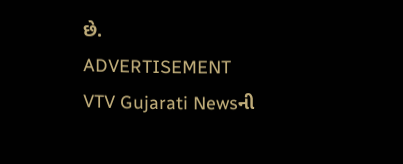છે.
ADVERTISEMENT
VTV Gujarati Newsની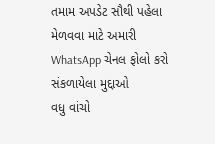તમામ અપડેટ સૌથી પહેલા મેળવવા માટે અમારી WhatsApp ચેનલ ફોલો કરો
સંકળાયેલા મુદ્દાઓ
વધુ વાંચો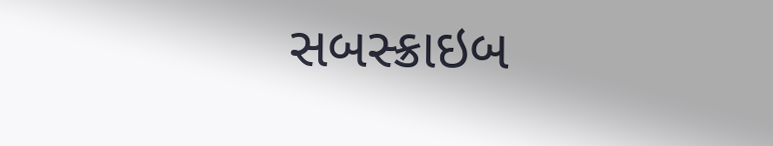સબસ્ક્રાઇબ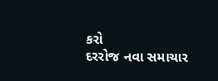કરો
દરરોજ નવા સમાચાર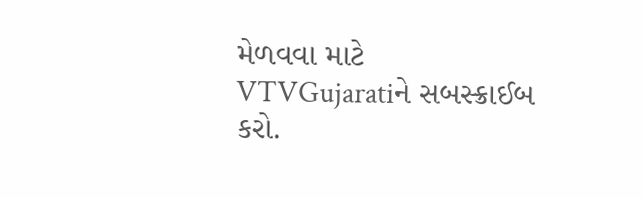મેળવવા માટે VTVGujaratiને સબસ્ક્રાઈબ કરો.